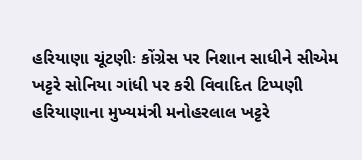હરિયાણા ચૂંટણીઃ કોંગ્રેસ પર નિશાન સાધીને સીએમ ખટ્ટરે સોનિયા ગાંધી પર કરી વિવાદિત ટિપ્પણી
હરિયાણાના મુખ્યમંત્રી મનોહરલાલ ખટ્ટરે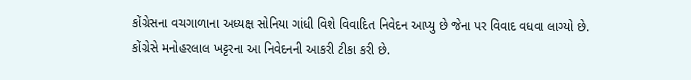કોંગ્રેસના વચગાળાના અધ્યક્ષ સોનિયા ગાંધી વિશે વિવાદિત નિવેદન આપ્યુ છે જેના પર વિવાદ વધવા લાગ્યો છે. કોંગ્રેસે મનોહરલાલ ખટ્ટરના આ નિવેદનની આકરી ટીકા કરી છે.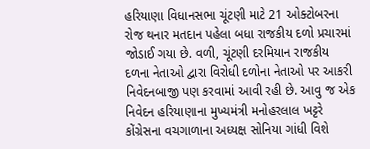હરિયાણા વિધાનસભા ચૂંટણી માટે 21 ઓક્ટોબરના રોજ થનાર મતદાન પહેલા બધા રાજકીય દળો પ્રચારમાં જોડાઈ ગયા છે. વળી, ચૂંટણી દરમિયાન રાજકીય દળના નેતાઓ દ્વારા વિરોધી દળોના નેતાઓ પર આકરી નિવેદનબાજી પણ કરવામાં આવી રહી છે. આવુ જ એક નિવેદન હરિયાણાના મુખ્યમંત્રી મનોહરલાલ ખટ્ટરે કોંગ્રેસના વચગાળાના અધ્યક્ષ સોનિયા ગાંધી વિશે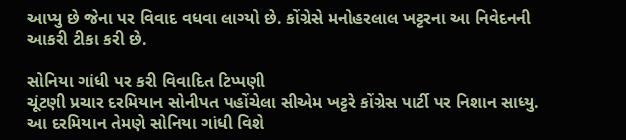આપ્યુ છે જેના પર વિવાદ વધવા લાગ્યો છે. કોંગ્રેસે મનોહરલાલ ખટ્ટરના આ નિવેદનની આકરી ટીકા કરી છે.

સોનિયા ગાંધી પર કરી વિવાદિત ટિપ્પણી
ચૂંટણી પ્રચાર દરમિયાન સોનીપત પહોંચેલા સીએમ ખટ્ટરે કોંગ્રેસ પાર્ટી પર નિશાન સાધ્યુ. આ દરમિયાન તેમણે સોનિયા ગાંધી વિશે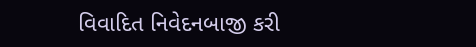વિવાદિત નિવેદનબાજી કરી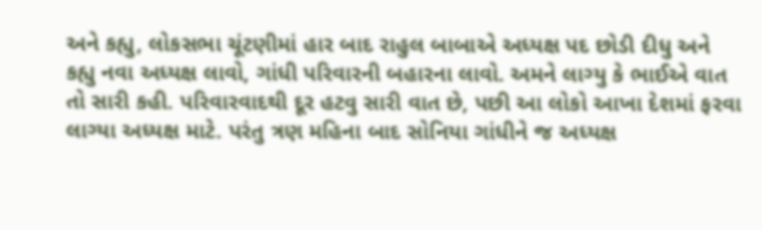અને કહ્યુ, લોકસભા ચૂંટણીમાં હાર બાદ રાહુલ બાબાએ અધ્યક્ષ પદ છોડી દીધુ અને કહ્યુ નવા અધ્યક્ષ લાવો, ગાંધી પરિવારની બહારના લાવો. અમને લાગ્યુ કે ભાઈએ વાત તો સારી કહી. પરિવારવાદથી દૂર હટવુ સારી વાત છે, પછી આ લોકો આખા દેશમાં ફરવા લાગ્યા અધ્યક્ષ માટે. પરંતુ ત્રણ મહિના બાદ સોનિયા ગાંધીને જ અધ્યક્ષ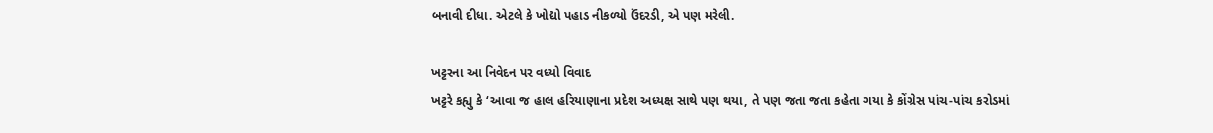બનાવી દીધા. એટલે કે ખોદ્યો પહાડ નીકળ્યો ઉંદરડી, એ પણ મરેલી.

ખટ્ટરના આ નિવેદન પર વધ્યો વિવાદ
ખટ્ટરે કહ્યુ કે ‘આવા જ હાલ હરિયાણાના પ્રદેશ અધ્યક્ષ સાથે પણ થયા, તે પણ જતા જતા કહેતા ગયા કે કોંગ્રેસ પાંચ-પાંચ કરોડમાં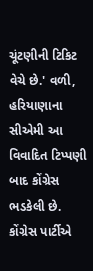ચૂંટણીની ટિકિટ વેચે છે.' વળી, હરિયાણાના સીએમી આ વિવાદિત ટિપ્પણી બાદ કોંગ્રેસ ભડકેલી છે. કોંગ્રેસ પાર્ટીએ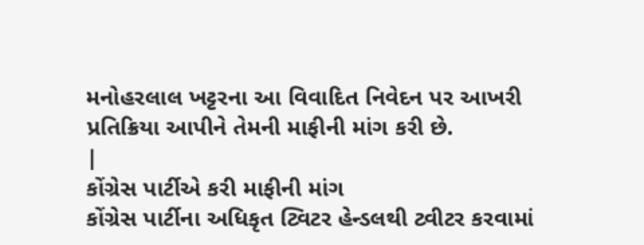મનોહરલાલ ખટ્ટરના આ વિવાદિત નિવેદન પર આખરી પ્રતિક્રિયા આપીને તેમની માફીની માંગ કરી છે.
|
કોંગ્રેસ પાર્ટીએ કરી માફીની માંગ
કોંગ્રેસ પાર્ટીના અધિકૃત ટ્વિટર હેન્ડલથી ટ્વીટર કરવામાં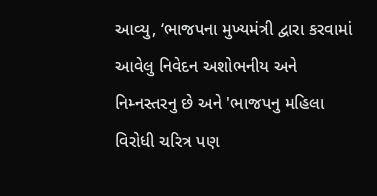આવ્યુ, ‘ભાજપના મુખ્યમંત્રી દ્વારા કરવામાં આવેલુ નિવેદન અશોભનીય અને નિમ્નસ્તરનુ છે અને 'ભાજપનુ મહિલા વિરોધી ચરિત્ર પણ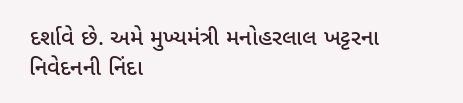દર્શાવે છે. અમે મુખ્યમંત્રી મનોહરલાલ ખટ્ટરના નિવેદનની નિંદા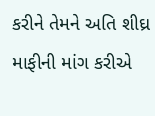કરીને તેમને અતિ શીઘ્ર માફીની માંગ કરીએ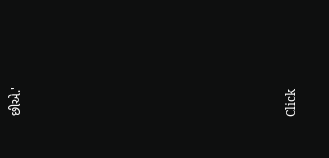છીએ.'












Click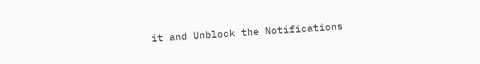it and Unblock the Notifications